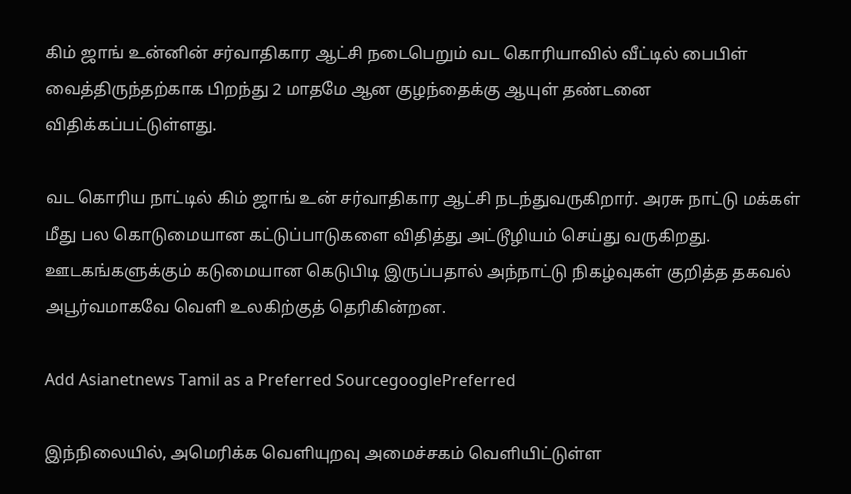கிம் ஜாங் உன்னின் சர்வாதிகார ஆட்சி நடைபெறும் வட கொரியாவில் வீட்டில் பைபிள் வைத்திருந்தற்காக பிறந்து 2 மாதமே ஆன குழந்தைக்கு ஆயுள் தண்டனை விதிக்கப்பட்டுள்ளது.

வட கொரிய நாட்டில் கிம் ஜாங் உன் சர்வாதிகார ஆட்சி நடந்துவருகிறார். அரசு நாட்டு மக்கள் மீது பல கொடுமையான கட்டுப்பாடுகளை விதித்து அட்டூழியம் செய்து வருகிறது. ஊடகங்களுக்கும் கடுமையான கெடுபிடி இருப்பதால் அந்நாட்டு நிகழ்வுகள் குறித்த தகவல் அபூர்வமாகவே வெளி உலகிற்குத் தெரிகின்றன.

Add Asianetnews Tamil as a Preferred SourcegooglePreferred

இந்நிலையில், அமெரிக்க வெளியுறவு அமைச்சகம் வெளியிட்டுள்ள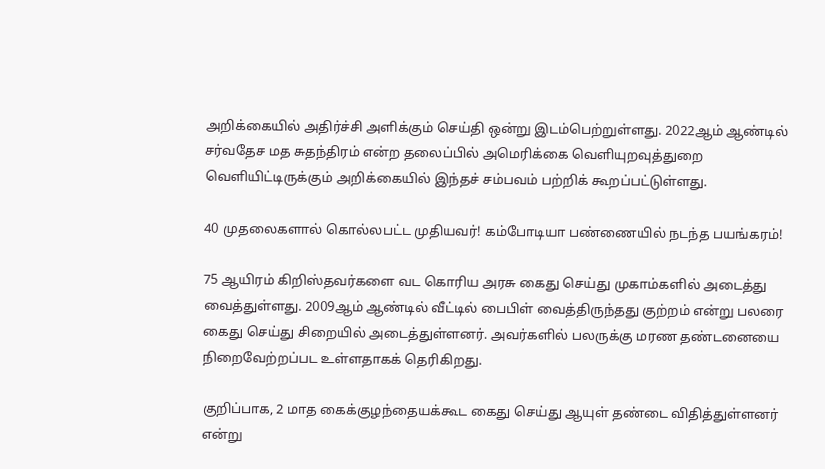அறிக்கையில் அதிர்ச்சி அளிக்கும் செய்தி ஒன்று இடம்பெற்றுள்ளது. 2022ஆம் ஆண்டில் சர்வதேச மத சுதந்திரம் என்ற தலைப்பில் அமெரிக்கை வெளியுறவுத்துறை வெளியிட்டிருக்கும் அறிக்கையில் இந்தச் சம்பவம் பற்றிக் கூறப்பட்டுள்ளது.

40 முதலைகளால் கொல்லபட்ட முதியவர்! கம்போடியா பண்ணையில் நடந்த பயங்கரம்!

75 ஆயிரம் கிறிஸ்தவர்களை வட கொரிய அரசு கைது செய்து முகாம்களில் அடைத்து வைத்துள்ளது. 2009ஆம் ஆண்டில் வீட்டில் பைபிள் வைத்திருந்தது குற்றம் என்று பலரை கைது செய்து சிறையில் அடைத்துள்ளனர். அவர்களில் பலருக்கு மரண தண்டனையை நிறைவேற்றப்பட உள்ளதாகக் தெரிகிறது.

குறிப்பாக, 2 மாத கைக்குழந்தையக்கூட கைது செய்து ஆயுள் தண்டை விதித்துள்ளனர் என்று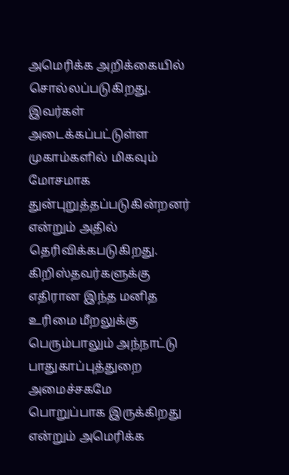அமெரிக்க அறிக்கையில் சொல்லப்படுகிறது. இவர்கள் அடைக்கப்பட்டுள்ள முகாம்களில் மிகவும் மோசமாக துன்புறுத்தப்படுகின்றனர் என்றும் அதில் தெரிவிக்கபடுகிறது. கிறிஸ்தவர்களுக்கு எதிரான இந்த மனித உரிமை மீறலுக்கு பெரும்பாலும் அந்நாட்டு பாதுகாப்புத்துறை அமைச்சகமே பொறுப்பாக இருக்கிறது என்றும் அமெரிக்க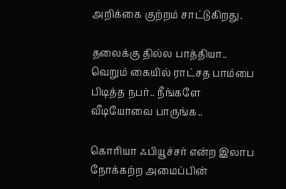அறிக்கை குற்றம் சாட்டுகிறது.

தலைக்கு தில்ல பாத்தியா.. வெறும் கையில் ராட்சத பாம்பை பிடித்த நபர்.. நீங்களே வீடியோவை பாருங்க..

கொரியா ஃபியூச்சர் என்ற இலாப நோக்கற்ற அமைப்பின்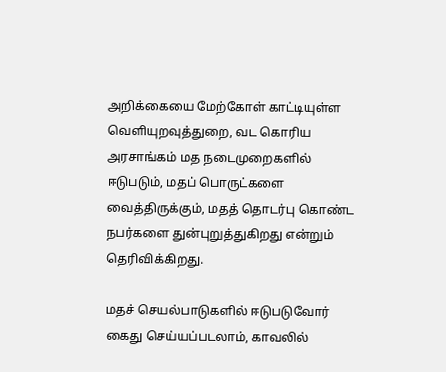அறிக்கையை மேற்கோள் காட்டியுள்ள வெளியுறவுத்துறை, வட கொரிய அரசாங்கம் மத நடைமுறைகளில் ஈடுபடும், மதப் பொருட்களை வைத்திருக்கும், மதத் தொடர்பு கொண்ட நபர்களை துன்புறுத்துகிறது என்றும் தெரிவிக்கிறது.

மதச் செயல்பாடுகளில் ஈடுபடுவோர் கைது செய்யப்படலாம், காவலில்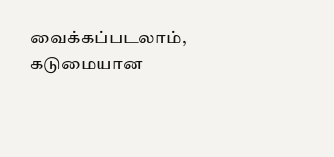வைக்கப்படலாம், கடுமையான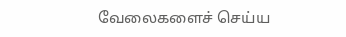வேலைகளைச் செய்ய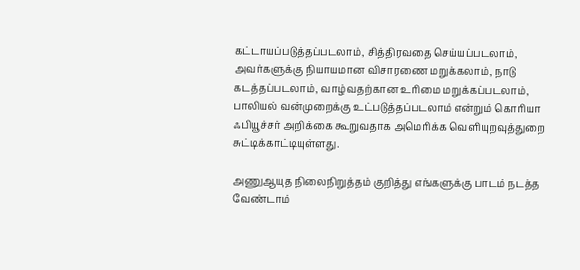கட்டாயப்படுத்தப்படலாம், சித்திரவதை செய்யப்படலாம், அவர்களுக்கு நியாயமான விசாரணை மறுக்கலாம், நாடு கடத்தப்படலாம், வாழ்வதற்கான உரிமை மறுக்கப்படலாம், பாலியல் வன்முறைக்கு உட்படுத்தப்படலாம் என்றும் கொரியா ஃபியூச்சர் அறிக்கை கூறுவதாக அமெரிக்க வெளியுறவுத்துறை சுட்டிக்காட்டியுள்ளது.

அணுஆயுத நிலைநிறுத்தம் குறித்து எங்களுக்கு பாடம் நடத்த வேண்டாம்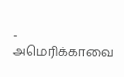- அமெரிக்காவை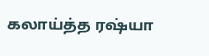கலாய்த்த ரஷ்யா